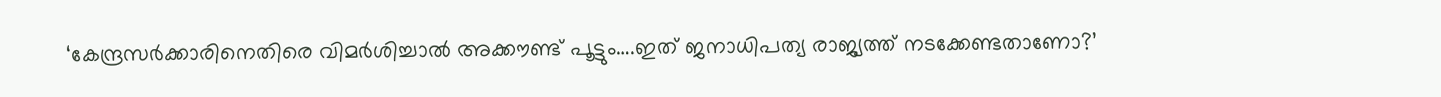‘കേന്ദ്രസര്‍ക്കാരിനെതിരെ വിമര്‍ശിച്ചാല്‍ അക്കൗണ്ട് പൂട്ടും….ഇത് ജനാധിപത്യ രാജ്യത്ത് നടക്കേണ്ടതാണോ?’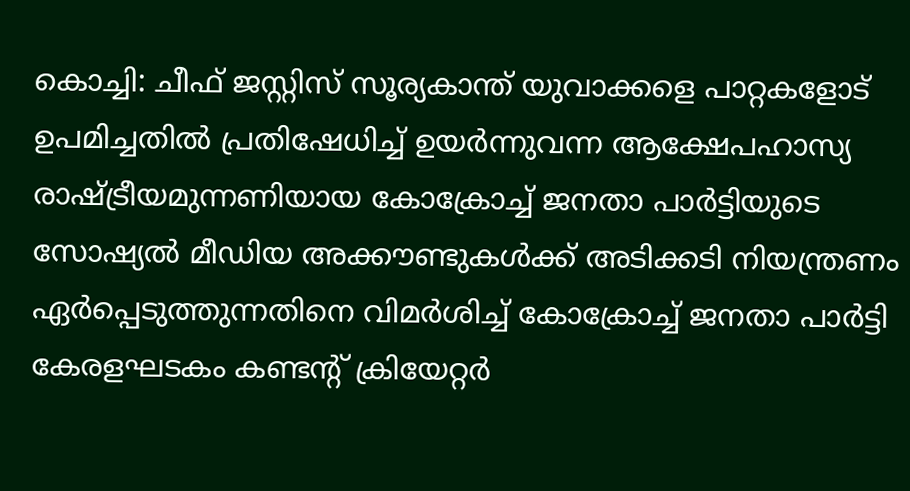കൊച്ചി: ചീഫ് ജസ്റ്റിസ് സൂര്യകാന്ത് യുവാക്കളെ പാറ്റകളോട് ഉപമിച്ചതില്‍ പ്രതിഷേധിച്ച് ഉയര്‍ന്നുവന്ന ആക്ഷേപഹാസ്യ രാഷ്ട്രീയമുന്നണിയായ കോക്രോച്ച് ജനതാ പാര്‍ട്ടിയുടെ സോഷ്യല്‍ മീഡിയ അക്കൗണ്ടുകള്‍ക്ക് അടിക്കടി നിയന്ത്രണം ഏര്‍പ്പെടുത്തുന്നതിനെ വിമര്‍ശിച്ച് കോക്രോച്ച് ജനതാ പാര്‍ട്ടി കേരളഘടകം കണ്ടന്റ് ക്രിയേറ്റര്‍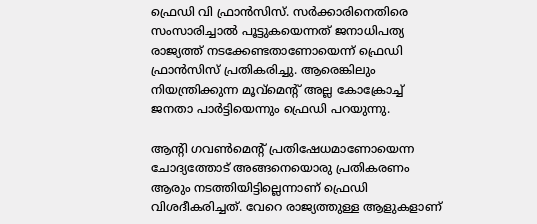ഫ്രെഡി വി ഫ്രാന്‍സിസ്. സര്‍ക്കാരിനെതിരെ സംസാരിച്ചാല്‍ പൂട്ടുകയെന്നത് ജനാധിപത്യ രാജ്യത്ത് നടക്കേണ്ടതാണോയെന്ന് ഫ്രെഡി ഫ്രാന്‍സിസ് പ്രതികരിച്ചു. ആരെങ്കിലും നിയന്ത്രിക്കുന്ന മൂവ്‌മെന്റ് അല്ല കോക്രോച്ച് ജനതാ പാര്‍ട്ടിയെന്നും ഫ്രെഡി പറയുന്നു.

ആന്റി ഗവണ്‍മെന്റ് പ്രതിഷേധമാണോയെന്ന ചോദ്യത്തോട് അങ്ങനെയൊരു പ്രതികരണം ആരും നടത്തിയിട്ടില്ലെന്നാണ് ഫ്രെഡി വിശദീകരിച്ചത്. വേറെ രാജ്യത്തുള്ള ആളുകളാണ്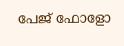പേജ് ഫോളോ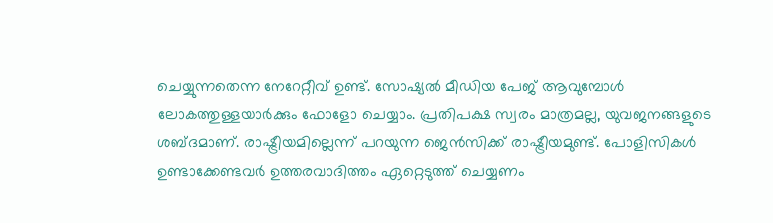ചെയ്യുന്നതെന്ന നേറേറ്റീവ് ഉണ്ട്. സോഷ്യല്‍ മീഡിയ പേജ് ആവുമ്പോള്‍ ലോകത്തുള്ളയാര്‍ക്കും ഫോളോ ചെയ്യാം. പ്രതിപക്ഷ സ്വരം മാത്രമല്ല, യുവജനങ്ങളുടെ ശബ്ദമാണ്. രാഷ്ട്രീയമില്ലെന്ന് പറയുന്ന ജെന്‍സിക്ക് രാഷ്ട്രീയമുണ്ട്. പോളിസികള്‍ ഉണ്ടാക്കേണ്ടവര്‍ ഉത്തരവാദിത്തം ഏറ്റെടുത്ത് ചെയ്യണം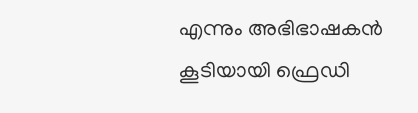എന്നും അഭിഭാഷകന്‍ കൂടിയായി ഫ്രെഡി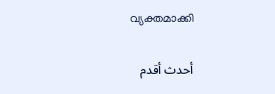വ്യക്തമാക്കി

أحدث أقدم